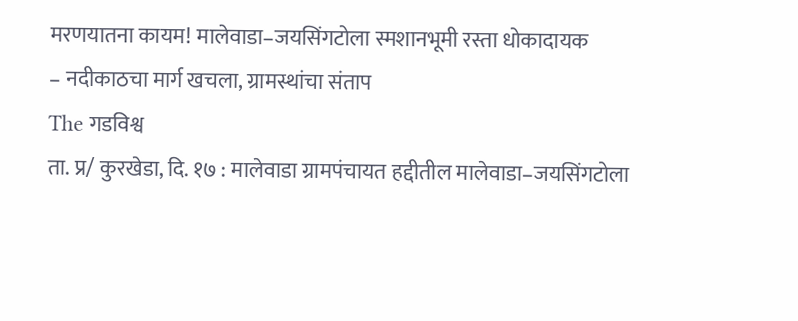मरणयातना कायम! मालेवाडा–जयसिंगटोला स्मशानभूमी रस्ता धोकादायक
– नदीकाठचा मार्ग खचला, ग्रामस्थांचा संताप
The गडविश्व
ता. प्र/ कुरखेडा, दि. १७ : मालेवाडा ग्रामपंचायत हद्दीतील मालेवाडा–जयसिंगटोला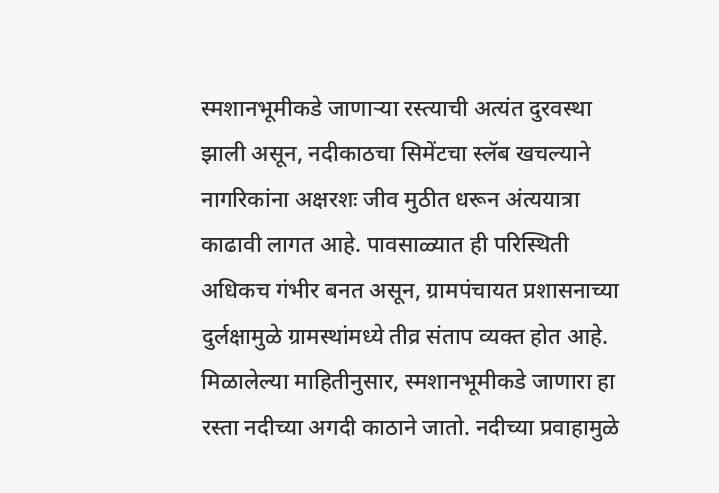स्मशानभूमीकडे जाणाऱ्या रस्त्याची अत्यंत दुरवस्था झाली असून, नदीकाठचा सिमेंटचा स्लॅब खचल्याने नागरिकांना अक्षरशः जीव मुठीत धरून अंत्ययात्रा काढावी लागत आहे. पावसाळ्यात ही परिस्थिती अधिकच गंभीर बनत असून, ग्रामपंचायत प्रशासनाच्या दुर्लक्षामुळे ग्रामस्थांमध्ये तीव्र संताप व्यक्त होत आहे.
मिळालेल्या माहितीनुसार, स्मशानभूमीकडे जाणारा हा रस्ता नदीच्या अगदी काठाने जातो. नदीच्या प्रवाहामुळे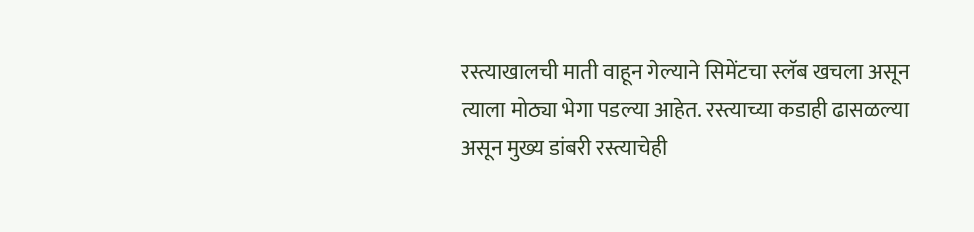रस्त्याखालची माती वाहून गेल्याने सिमेंटचा स्लॅब खचला असून त्याला मोठ्या भेगा पडल्या आहेत. रस्त्याच्या कडाही ढासळल्या असून मुख्य डांबरी रस्त्याचेही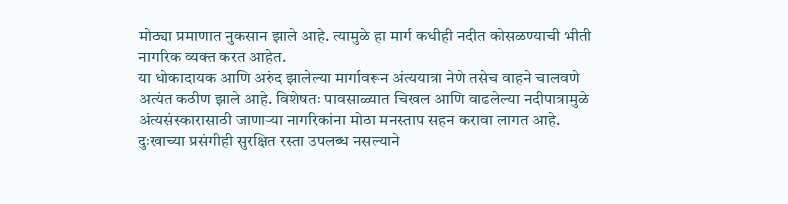मोठ्या प्रमाणात नुकसान झाले आहे. त्यामुळे हा मार्ग कधीही नदीत कोसळण्याची भीती नागरिक व्यक्त करत आहेत.
या धोकादायक आणि अरुंद झालेल्या मार्गावरून अंत्ययात्रा नेणे तसेच वाहने चालवणे अत्यंत कठीण झाले आहे. विशेषतः पावसाळ्यात चिखल आणि वाढलेल्या नदीपात्रामुळे अंत्यसंस्कारासाठी जाणाऱ्या नागरिकांना मोठा मनस्ताप सहन करावा लागत आहे. दुःखाच्या प्रसंगीही सुरक्षित रस्ता उपलब्ध नसल्याने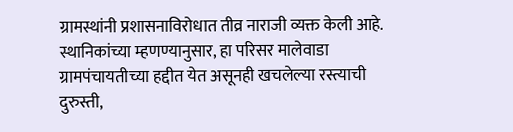ग्रामस्थांनी प्रशासनाविरोधात तीव्र नाराजी व्यक्त केली आहे.
स्थानिकांच्या म्हणण्यानुसार, हा परिसर मालेवाडा ग्रामपंचायतीच्या हद्दीत येत असूनही खचलेल्या रस्त्याची दुरुस्ती,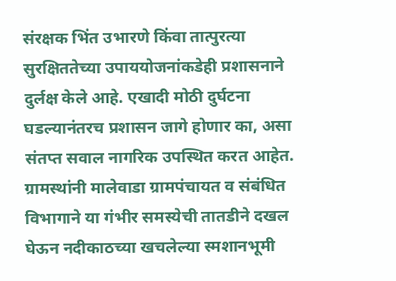संरक्षक भिंत उभारणे किंवा तात्पुरत्या सुरक्षिततेच्या उपाययोजनांकडेही प्रशासनाने दुर्लक्ष केले आहे. एखादी मोठी दुर्घटना घडल्यानंतरच प्रशासन जागे होणार का, असा संतप्त सवाल नागरिक उपस्थित करत आहेत.
ग्रामस्थांनी मालेवाडा ग्रामपंचायत व संबंधित विभागाने या गंभीर समस्येची तातडीने दखल घेऊन नदीकाठच्या खचलेल्या स्मशानभूमी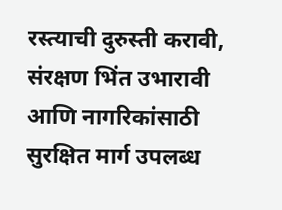रस्त्याची दुरुस्ती करावी, संरक्षण भिंत उभारावी आणि नागरिकांसाठी सुरक्षित मार्ग उपलब्ध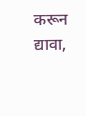करून द्यावा,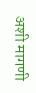अशी मागणी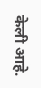केली आहे.